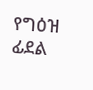የግዕዝ ፊደል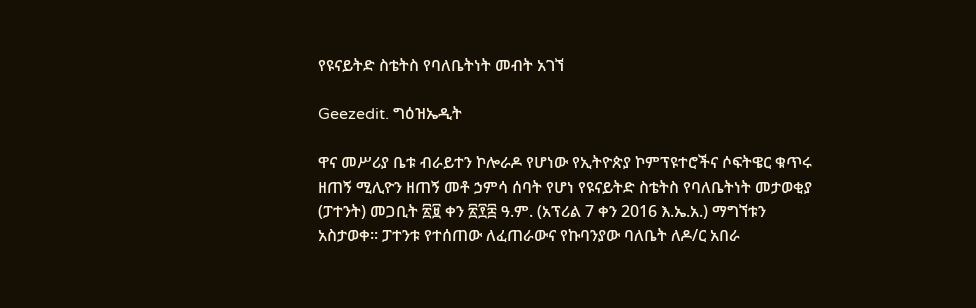የዩናይትድ ስቴትስ የባለቤትነት መብት አገኘ

Geezedit. ግዕዝኤዲት

ዋና መሥሪያ ቤቱ ብራይተን ኮሎራዶ የሆነው የኢትዮጵያ ኮምፕዩተሮችና ሶፍትዌር ቁጥሩ ዘጠኝ ሚሊዮን ዘጠኝ መቶ ኃምሳ ሰባት የሆነ የዩናይትድ ስቴትስ የባለቤትነት መታወቂያ (ፓተንት) መጋቢት ፳፱ ቀን ፳፻፰ ዓ.ም. (አፕሪል 7 ቀን 2016 እ.ኤ.አ.) ማግኘቱን አስታወቀ። ፓተንቱ የተሰጠው ለፈጠራውና የኩባንያው ባለቤት ለዶ/ር አበራ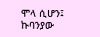ሞላ ሲሆን፤ ኩባንያው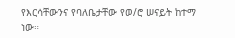የእርሳቸውንና የባለቤታቸው የወ/ሮ ሠናይት ከተማ ነው።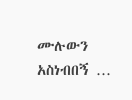ሙሉውን አስነብበኝ …